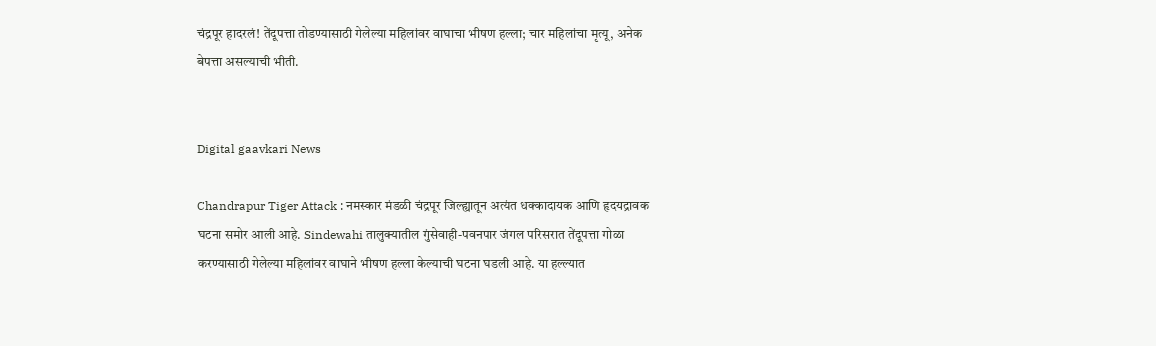चंद्रपूर हादरलं! तेंदूपत्ता तोडण्यासाठी गेलेल्या महिलांवर वाघाचा भीषण हल्ला; चार महिलांचा मृत्यू, अनेक बेपत्ता असल्याची भीती.


Digital gaavkari News

Chandrapur Tiger Attack : नमस्कार मंडळी चंद्रपूर जिल्ह्यातून अत्यंत धक्कादायक आणि हृदयद्रावक घटना समोर आली आहे. Sindewahi तालुक्यातील गुंसेवाही-पवनपार जंगल परिसरात तेंदूपत्ता गोळा करण्यासाठी गेलेल्या महिलांवर वाघाने भीषण हल्ला केल्याची घटना घडली आहे. या हल्ल्यात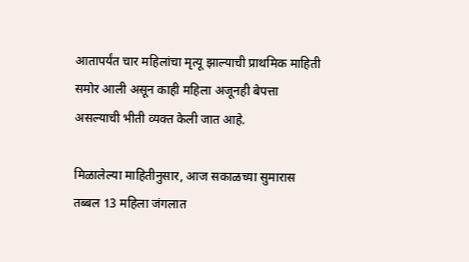आतापर्यंत चार महिलांचा मृत्यू झाल्याची प्राथमिक माहिती समोर आली असून काही महिला अजूनही बेपत्ता असल्याची भीती व्यक्त केली जात आहे.

मिळालेल्या माहितीनुसार, आज सकाळच्या सुमारास तब्बल 13 महिला जंगलात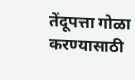तेंदूपत्ता गोळा करण्यासाठी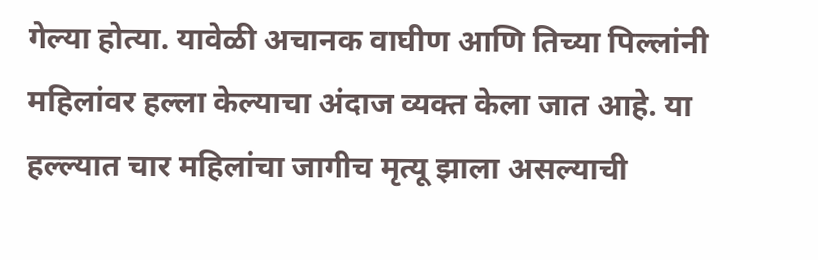गेल्या होत्या. यावेळी अचानक वाघीण आणि तिच्या पिल्लांनी महिलांवर हल्ला केल्याचा अंदाज व्यक्त केला जात आहे. या हल्ल्यात चार महिलांचा जागीच मृत्यू झाला असल्याची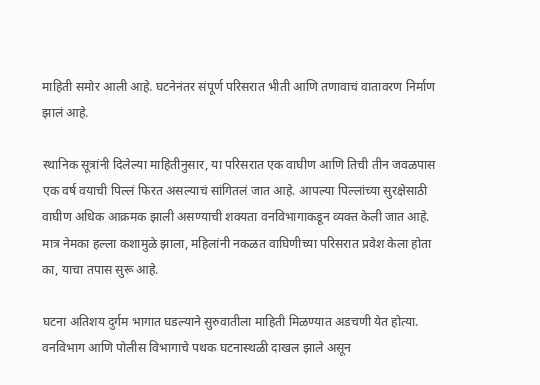माहिती समोर आली आहे. घटनेनंतर संपूर्ण परिसरात भीती आणि तणावाचं वातावरण निर्माण झालं आहे.

स्थानिक सूत्रांनी दिलेल्या माहितीनुसार, या परिसरात एक वाघीण आणि तिची तीन जवळपास एक वर्ष वयाची पिल्लं फिरत असल्याचं सांगितलं जात आहे. आपल्या पिल्लांच्या सुरक्षेसाठी वाघीण अधिक आक्रमक झाली असण्याची शक्यता वनविभागाकडून व्यक्त केली जात आहे. मात्र नेमका हल्ला कशामुळे झाला, महिलांनी नकळत वाघिणीच्या परिसरात प्रवेश केला होता का, याचा तपास सुरू आहे.

घटना अतिशय दुर्गम भागात घडल्याने सुरुवातीला माहिती मिळण्यात अडचणी येत होत्या. वनविभाग आणि पोलीस विभागाचे पथक घटनास्थळी दाखल झाले असून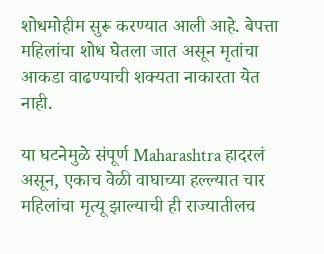शोधमोहीम सुरू करण्यात आली आहे. बेपत्ता महिलांचा शोध घेतला जात असून मृतांचा आकडा वाढण्याची शक्यता नाकारता येत नाही.

या घटनेमुळे संपूर्ण Maharashtra हादरलं असून, एकाच वेळी वाघाच्या हल्ल्यात चार महिलांचा मृत्यू झाल्याची ही राज्यातीलच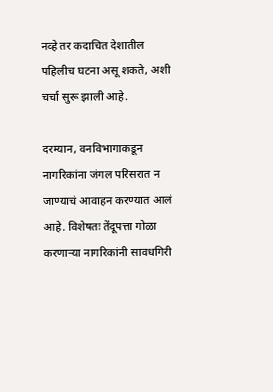नव्हे तर कदाचित देशातील पहिलीच घटना असू शकते, अशी चर्चा सुरू झाली आहे.

दरम्यान, वनविभागाकडून नागरिकांना जंगल परिसरात न जाण्याचं आवाहन करण्यात आलं आहे. विशेषतः तेंदूपत्ता गोळा करणाऱ्या नागरिकांनी सावधगिरी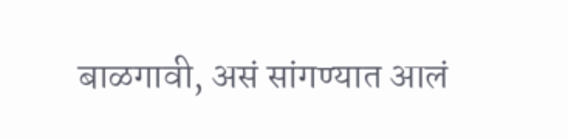बाळगावी, असं सांगण्यात आलं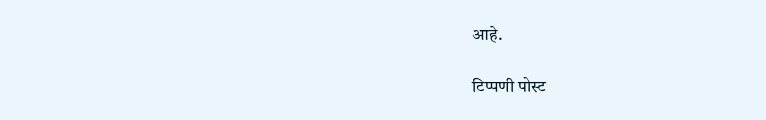आहे.

टिप्पणी पोस्ट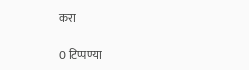करा

0 टिप्पण्या